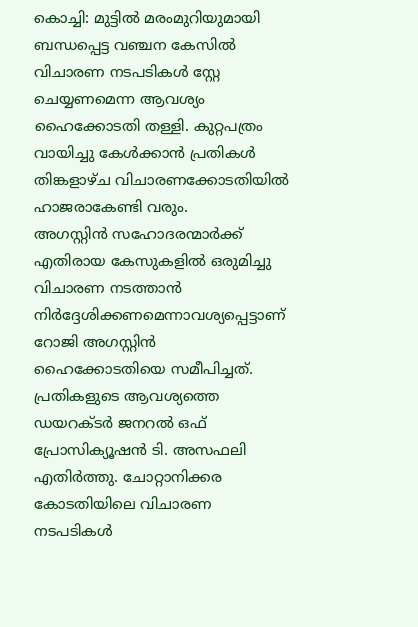കൊച്ചി: മുട്ടിൽ മരംമുറിയുമായി ബന്ധപ്പെട്ട വഞ്ചന കേസിൽ വിചാരണ നടപടികൾ സ്റ്റേ ചെയ്യണമെന്ന ആവശ്യം ഹൈക്കോടതി തള്ളി. കുറ്റപത്രം വായിച്ചു കേൾക്കാൻ പ്രതികൾ തിങ്കളാഴ്ച വിചാരണക്കോടതിയിൽ ഹാജരാകേണ്ടി വരും.
അഗസ്റ്റിൻ സഹോദരന്മാർക്ക് എതിരായ കേസുകളിൽ ഒരുമിച്ചു വിചാരണ നടത്താൻ നിർദ്ദേശിക്കണമെന്നാവശ്യപ്പെട്ടാണ് റോജി അഗസ്റ്റിൻ ഹൈക്കോടതിയെ സമീപിച്ചത്. പ്രതികളുടെ ആവശ്യത്തെ ഡയറക്ടർ ജനറൽ ഒഫ് പ്രോസിക്യൂഷൻ ടി. അസഫലി എതിർത്തു. ചോറ്റാനിക്കര കോടതിയിലെ വിചാരണ നടപടികൾ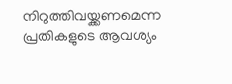നിറുത്തിവയ്ക്കണമെന്ന പ്രതികളുടെ ആവശ്യം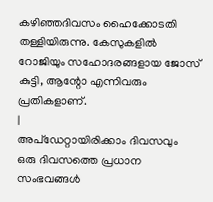കഴിഞ്ഞദിവസം ഹൈക്കോടതി തള്ളിയിരുന്നു. കേസുകളിൽ റോജിയും സഹോദരങ്ങളായ ജോസ് കുട്ടി, ആന്റോ എന്നിവരും പ്രതികളാണ്.
|
അപ്ഡേറ്റായിരിക്കാം ദിവസവും
ഒരു ദിവസത്തെ പ്രധാന സംഭവങ്ങൾ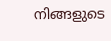നിങ്ങളുടെ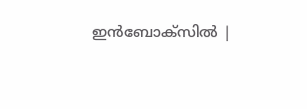ഇൻബോക്സിൽ |